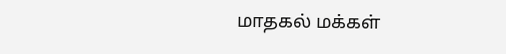மாதகல் மக்கள்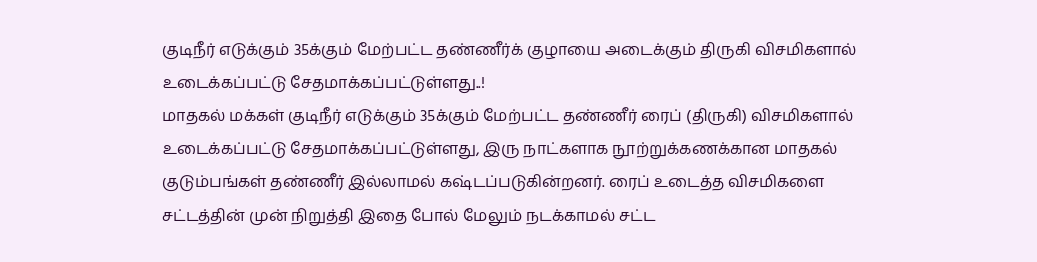குடிநீர் எடுக்கும் 35க்கும் மேற்பட்ட தண்ணீர்க் குழாயை அடைக்கும் திருகி விசமிகளால் உடைக்கப்பட்டு சேதமாக்கப்பட்டுள்ளது..!
மாதகல் மக்கள் குடிநீர் எடுக்கும் 35க்கும் மேற்பட்ட தண்ணீர் ரைப் (திருகி) விசமிகளால் உடைக்கப்பட்டு சேதமாக்கப்பட்டுள்ளது, இரு நாட்களாக நூற்றுக்கணக்கான மாதகல் குடும்பங்கள் தண்ணீர் இல்லாமல் கஷ்டப்படுகின்றனர். ரைப் உடைத்த விசமிகளை சட்டத்தின் முன் நிறுத்தி இதை போல் மேலும் நடக்காமல் சட்ட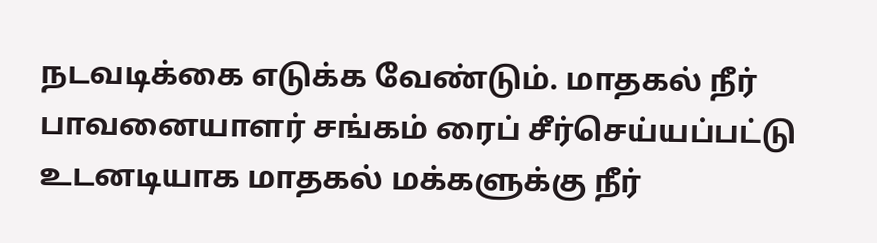நடவடிக்கை எடுக்க வேண்டும். மாதகல் நீர் பாவனையாளர் சங்கம் ரைப் சீர்செய்யப்பட்டு உடனடியாக மாதகல் மக்களுக்கு நீர்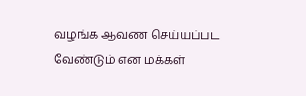வழங்க ஆவண செய்யப்பட வேண்டும் என மக்கள்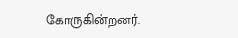கோருகின்றனர்.